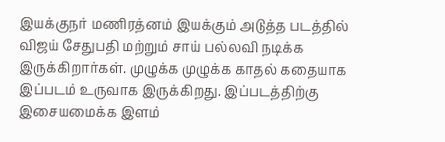இயக்குநர் மணிரத்னம் இயக்கும் அடுத்த படத்தில் விஜய் சேதுபதி மற்றும் சாய் பல்லவி நடிக்க இருக்கிறார்கள். முழுக்க முழுக்க காதல் கதையாக இப்படம் உருவாக இருக்கிறது. இப்படத்திற்கு இசையமைக்க இளம்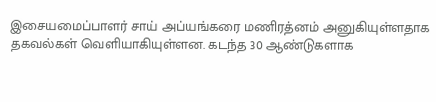இசையமைப்பாளர் சாய் அப்யங்கரை மணிரத்னம் அனுகியுள்ளதாக தகவல்கள் வெளியாகியுள்ளன. கடந்த 30 ஆண்டுகளாக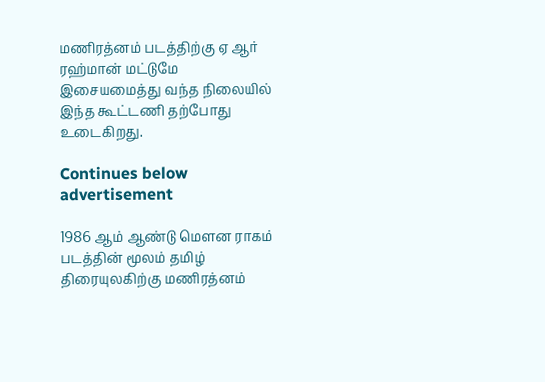மணிரத்னம் படத்திற்கு ஏ ஆர் ரஹ்மான் மட்டுமே இசையமைத்து வந்த நிலையில் இந்த கூட்டணி தற்போது உடைகிறது.

Continues below advertisement

1986 ஆம் ஆண்டு மெளன ராகம் படத்தின் மூலம் தமிழ் திரையுலகிற்கு மணிரத்னம்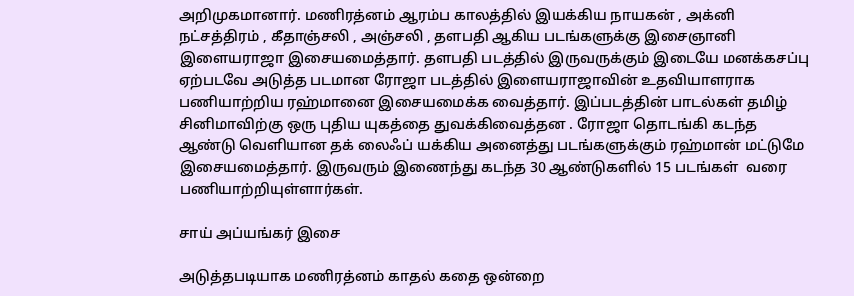அறிமுகமானார். மணிரத்னம் ஆரம்ப காலத்தில் இயக்கிய நாயகன் , அக்னி நட்சத்திரம் , கீதாஞ்சலி , அஞ்சலி , தளபதி ஆகிய படங்களுக்கு இசைஞானி இளையராஜா இசையமைத்தார். தளபதி படத்தில் இருவருக்கும் இடையே மனக்கசப்பு ஏற்படவே அடுத்த படமான ரோஜா படத்தில் இளையராஜாவின் உதவியாளராக பணியாற்றிய ரஹ்மானை இசையமைக்க வைத்தார். இப்படத்தின் பாடல்கள் தமிழ் சினிமாவிற்கு ஒரு புதிய யுகத்தை துவக்கிவைத்தன . ரோஜா தொடங்கி கடந்த ஆண்டு வெளியான தக் லைஃப் யக்கிய அனைத்து படங்களுக்கும் ரஹ்மான் மட்டுமே இசையமைத்தார். இருவரும் இணைந்து கடந்த 30 ஆண்டுகளில் 15 படங்கள்  வரை பணியாற்றியுள்ளார்கள்.

சாய் அப்யங்கர் இசை

அடுத்தபடியாக மணிரத்னம் காதல் கதை ஒன்றை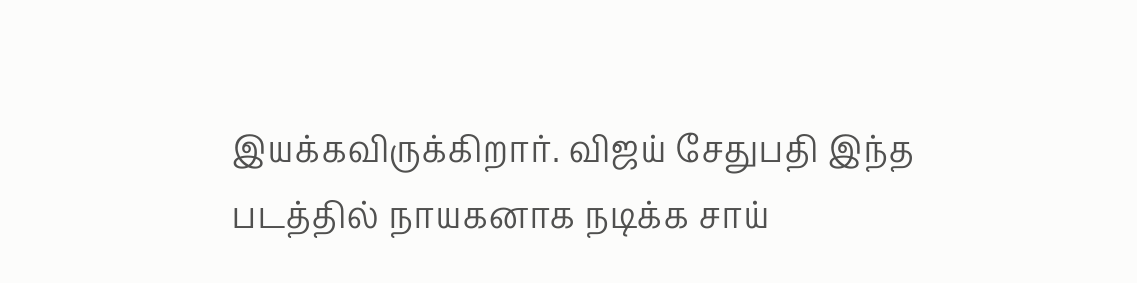இயக்கவிருக்கிறார். விஜய் சேதுபதி இந்த படத்தில் நாயகனாக நடிக்க சாய்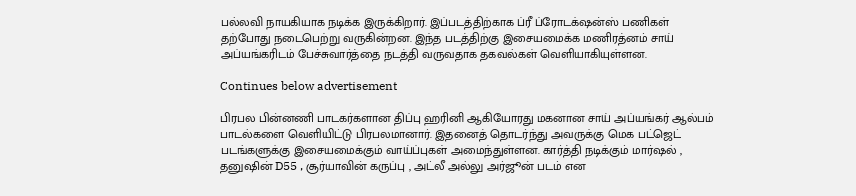பல்லவி நாயகியாக நடிக்க இருக்கிறார். இப்படத்திற்காக ப்ரீ ப்ரோடக்‌ஷன்ஸ் பணிகள் தற்போது நடைபெற்று வருகின்றன. இந்த படத்திற்கு இசையமைக்க மணிரத்னம் சாய் அப்யங்கரிடம் பேச்சுவார்த்தை நடத்தி வருவதாக தகவல்கள் வெளியாகியுள்ளன.

Continues below advertisement

பிரபல பின்னணி பாடகர்களான திப்பு ஹரினி ஆகியோரது மகனான சாய் அப்யங்கர் ஆல்பம் பாடல்களை வெளியிட்டு பிரபலமானார். இதனைத் தொடர்ந்து அவருக்கு மெக பட்ஜெட் படங்களுக்கு இசையமைக்கும் வாய்ப்புகள் அமைந்துள்ளன. கார்த்தி நடிக்கும் மார்ஷல் , தனுஷின் D55 , சூர்யாவின் கருப்பு , அட்லீ அல்லு அர்ஜூன் படம் என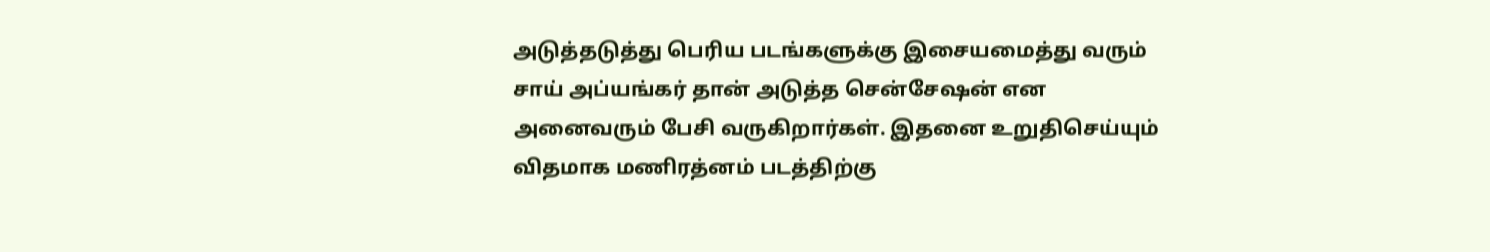அடுத்தடுத்து பெரிய படங்களுக்கு இசையமைத்து வரும் சாய் அப்யங்கர் தான் அடுத்த சென்சேஷன் என அனைவரும் பேசி வருகிறார்கள். இதனை உறுதிசெய்யும் விதமாக மணிரத்னம் படத்திற்கு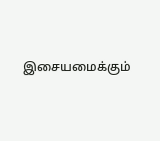இசையமைக்கும்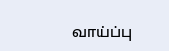வாய்ப்பு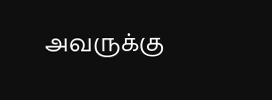அவருக்கு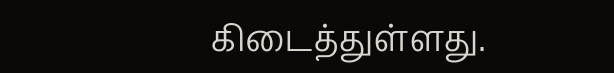கிடைத்துள்ளது.